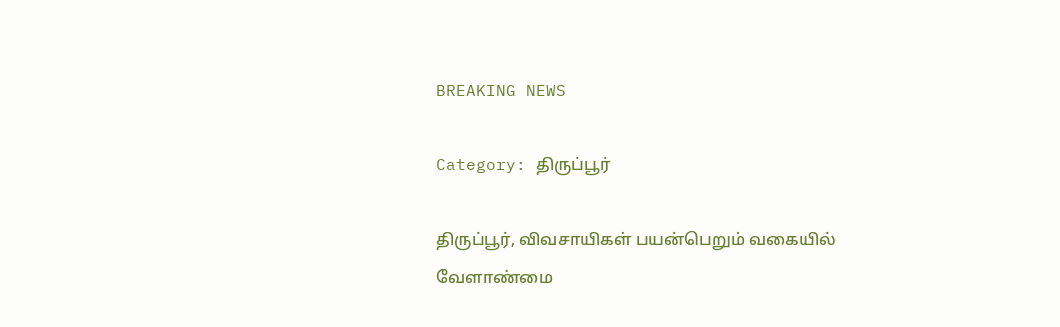BREAKING NEWS

Category: திருப்பூர்

திருப்பூர், விவசாயிகள் பயன்பெறும் வகையில் வேளாண்மை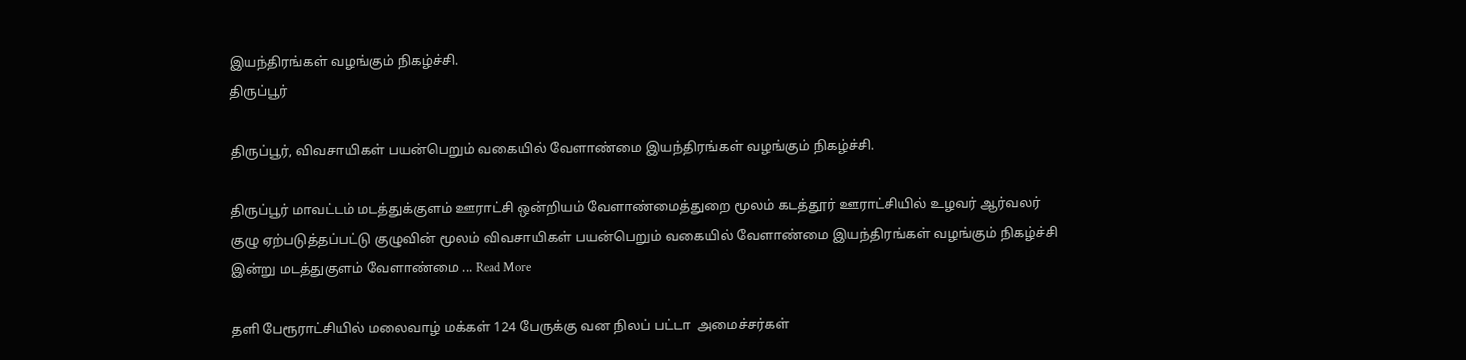இயந்திரங்கள் வழங்கும் நிகழ்ச்சி.
திருப்பூர்

திருப்பூர், விவசாயிகள் பயன்பெறும் வகையில் வேளாண்மை இயந்திரங்கள் வழங்கும் நிகழ்ச்சி.

திருப்பூர் மாவட்டம் மடத்துக்குளம் ஊராட்சி ஒன்றியம் வேளாண்மைத்துறை மூலம் கடத்தூர் ஊராட்சியில் உழவர் ஆர்வலர் குழு ஏற்படுத்தப்பட்டு குழுவின் மூலம் விவசாயிகள் பயன்பெறும் வகையில் வேளாண்மை இயந்திரங்கள் வழங்கும் நிகழ்ச்சி இன்று மடத்துகுளம் வேளாண்மை ... Read More

தளி பேரூராட்சியில் மலைவாழ் மக்கள் 124 பேருக்கு வன நிலப் பட்டா  அமைச்சர்கள்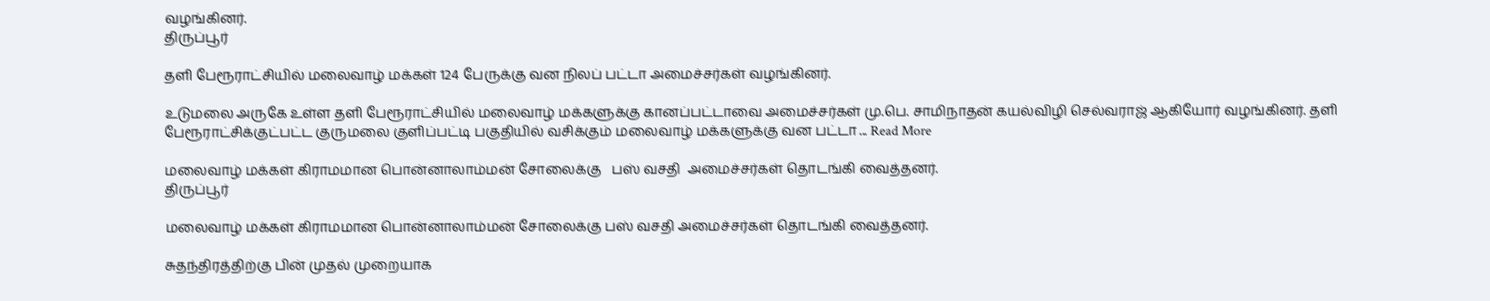வழங்கினர்.
திருப்பூர்

தளி பேரூராட்சியில் மலைவாழ் மக்கள் 124 பேருக்கு வன நிலப் பட்டா அமைச்சர்கள் வழங்கினர்.

உடுமலை அருகே உள்ள தளி பேரூராட்சியில் மலைவாழ் மக்களுக்கு கானப்பட்டாவை அமைச்சர்கள் மு.பெ. சாமிநாதன் கயல்விழி செல்வராஜ் ஆகியோர் வழங்கினர். தளி பேரூராட்சிக்குட்பட்ட குருமலை குளிப்பட்டி பகுதியில் வசிக்கும் மலைவாழ் மக்களுக்கு வன பட்டா ... Read More

மலைவாழ் மக்கள் கிராமமான பொன்னாலாம்மன் சோலைக்கு   பஸ் வசதி  அமைச்சர்கள் தொடங்கி வைத்தனர்.
திருப்பூர்

மலைவாழ் மக்கள் கிராமமான பொன்னாலாம்மன் சோலைக்கு பஸ் வசதி அமைச்சர்கள் தொடங்கி வைத்தனர்.

சுதந்திரத்திற்கு பின் முதல் முறையாக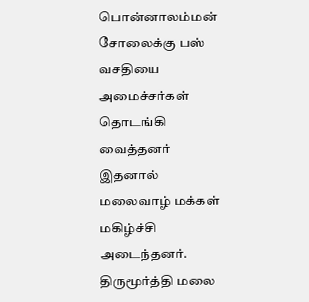பொன்னாலம்மன் சோலைக்கு பஸ் வசதியை அமைச்சர்கள் தொடங்கி வைத்தனர் இதனால் மலைவாழ் மக்கள் மகிழ்ச்சி அடைந்தனர். திருமூர்த்தி மலை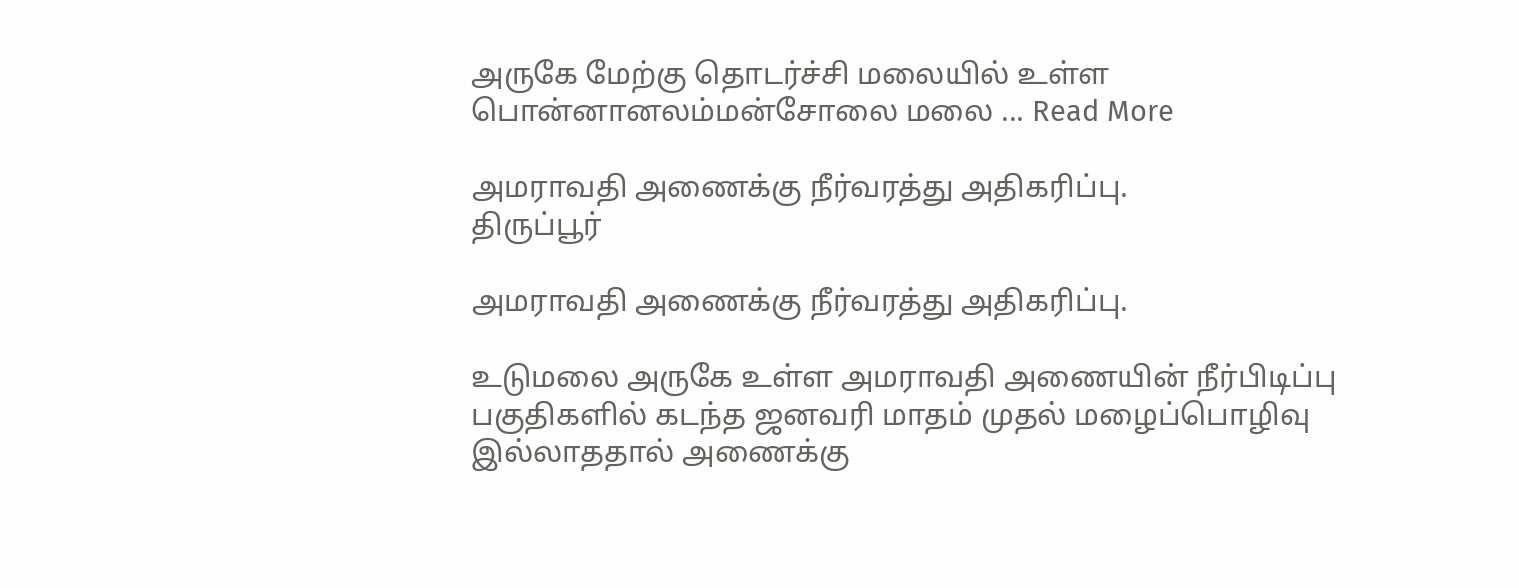அருகே மேற்கு தொடர்ச்சி மலையில் உள்ள பொன்னானலம்மன்சோலை மலை ... Read More

அமராவதி அணைக்கு நீர்வரத்து அதிகரிப்பு.
திருப்பூர்

அமராவதி அணைக்கு நீர்வரத்து அதிகரிப்பு.

உடுமலை அருகே உள்ள அமராவதி அணையின் நீர்பிடிப்பு பகுதிகளில் கடந்த ஜனவரி மாதம் முதல் மழைப்பொழிவு இல்லாததால் அணைக்கு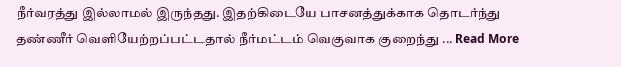நீர்வரத்து இல்லாமல் இருந்தது. இதற்கிடையே பாசனத்துக்காக தொடர்ந்து தண்ணீர் வெளியேற்றப்பட்டதால் நீர்மட்டம் வெகுவாக குறைந்து ... Read More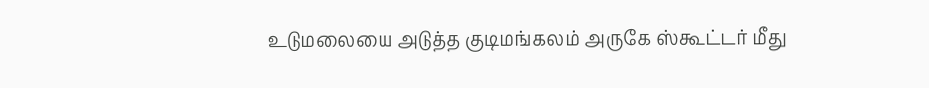உடுமலையை அடுத்த குடிமங்கலம் அருகே ஸ்கூட்டர் மீது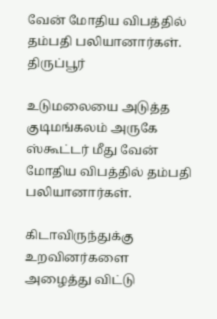வேன் மோதிய விபத்தில் தம்பதி பலியானார்கள்.
திருப்பூர்

உடுமலையை அடுத்த குடிமங்கலம் அருகே ஸ்கூட்டர் மீது வேன் மோதிய விபத்தில் தம்பதி பலியானார்கள்.

கிடாவிருந்துக்கு உறவினர்களை அழைத்து விட்டு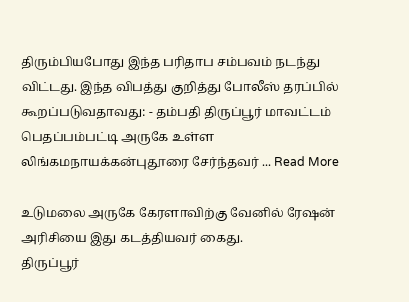திரும்பியபோது இந்த பரிதாப சம்பவம் நடந்து விட்டது. இந்த விபத்து குறித்து போலீஸ் தரப்பில் கூறப்படுவதாவது: - தம்பதி திருப்பூர் மாவட்டம் பெதப்பம்பட்டி அருகே உள்ள லிங்கமநாயக்கன்புதூரை சேர்ந்தவர் ... Read More

உடுமலை அருகே கேரளாவிற்கு வேனில் ரேஷன் அரிசியை இது கடத்தியவர் கைது.
திருப்பூர்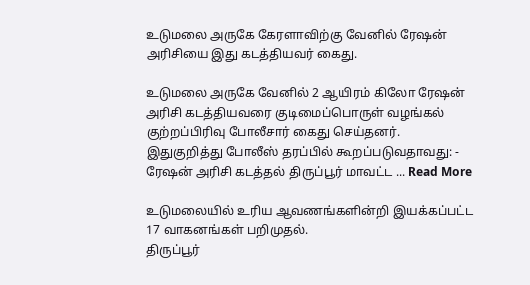உடுமலை அருகே கேரளாவிற்கு வேனில் ரேஷன் அரிசியை இது கடத்தியவர் கைது.

உடுமலை அருகே வேனில் 2 ஆயிரம் கிலோ ரேஷன் அரிசி கடத்தியவரை குடிமைப்பொருள் வழங்கல் குற்றப்பிரிவு போலீசார் கைது செய்தனர். இதுகுறித்து போலீஸ் தரப்பில் கூறப்படுவதாவது: - ரேஷன் அரிசி கடத்தல் திருப்பூர் மாவட்ட ... Read More

உடுமலையில் உரிய ஆவணங்களின்றி இயக்கப்பட்ட 17 வாகனங்கள் பறிமுதல்.
திருப்பூர்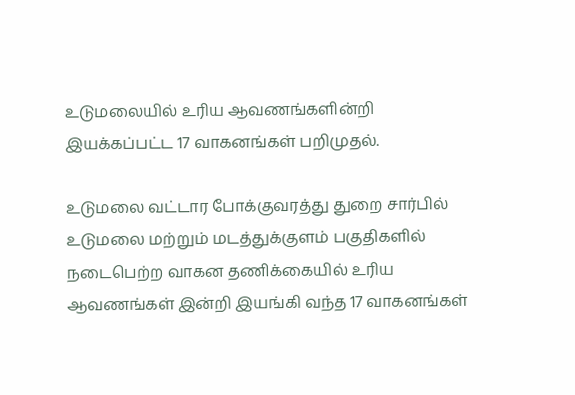உடுமலையில் உரிய ஆவணங்களின்றி இயக்கப்பட்ட 17 வாகனங்கள் பறிமுதல்.

உடுமலை வட்டார போக்குவரத்து துறை சார்பில் உடுமலை மற்றும் மடத்துக்குளம் பகுதிகளில் நடைபெற்ற வாகன தணிக்கையில் உரிய ஆவணங்கள் இன்றி இயங்கி வந்த 17 வாகனங்கள்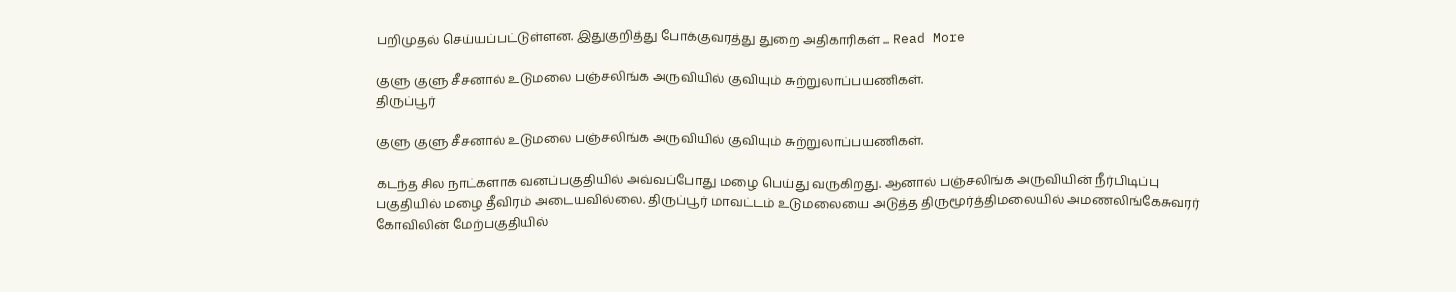பறிமுதல் செய்யப்பட்டுள்ளன. இதுகுறித்து போக்குவரத்து துறை அதிகாரிகள் ... Read More

குளு குளு சீசனால் உடுமலை பஞ்சலிங்க அருவியில் குவியும் சுற்றுலாப்பயணிகள்.
திருப்பூர்

குளு குளு சீசனால் உடுமலை பஞ்சலிங்க அருவியில் குவியும் சுற்றுலாப்பயணிகள்.

கடந்த சில நாட்களாக வனப்பகுதியில் அவ்வப்போது மழை பெய்து வருகிறது. ஆனால் பஞ்சலிங்க அருவியின் நீர்பிடிப்பு பகுதியில் மழை தீவிரம் அடையவில்லை. திருப்பூர் மாவட்டம் உடுமலையை அடுத்த திருமூர்த்திமலையில் அமணலிங்கேசுவரர் கோவிலின் மேற்பகுதியில்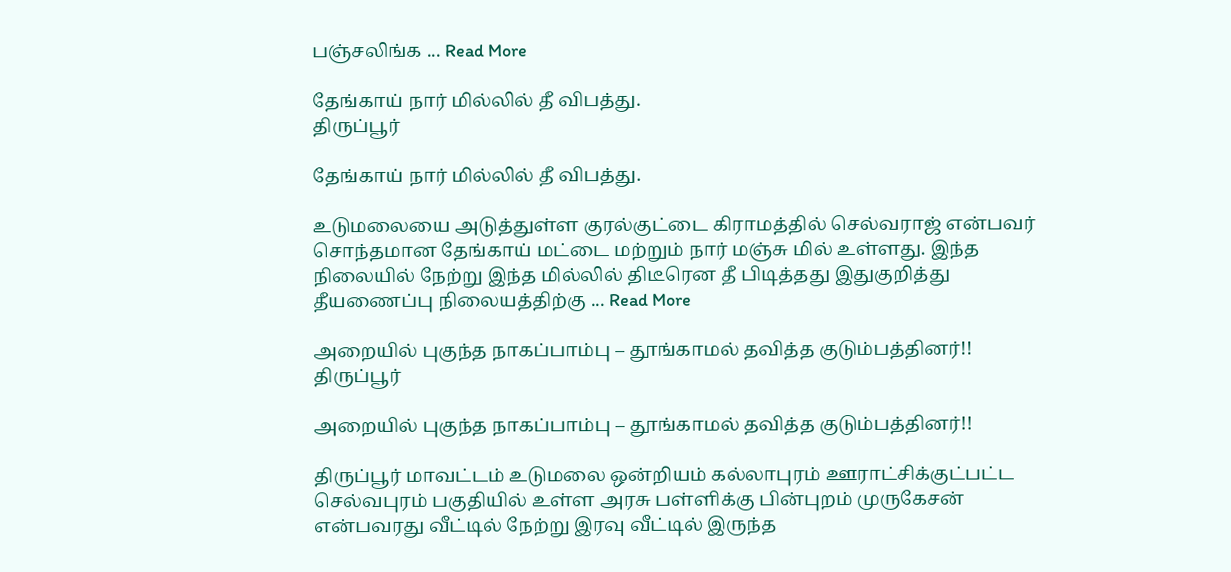பஞ்சலிங்க ... Read More

தேங்காய் நார் மில்லில் தீ விபத்து.
திருப்பூர்

தேங்காய் நார் மில்லில் தீ விபத்து.

உடுமலையை அடுத்துள்ள குரல்குட்டை கிராமத்தில் செல்வராஜ் என்பவர் சொந்தமான தேங்காய் மட்டை மற்றும் நார் மஞ்சு மில் உள்ளது. இந்த நிலையில் நேற்று இந்த மில்லில் திடீரென தீ பிடித்தது இதுகுறித்து தீயணைப்பு நிலையத்திற்கு ... Read More

அறையில் புகுந்த நாகப்பாம்பு – தூங்காமல் தவித்த குடும்பத்தினர்!!
திருப்பூர்

அறையில் புகுந்த நாகப்பாம்பு – தூங்காமல் தவித்த குடும்பத்தினர்!!

திருப்பூர் மாவட்டம் உடுமலை ஒன்றியம் கல்லாபுரம் ஊராட்சிக்குட்பட்ட செல்வபுரம் பகுதியில் உள்ள அரசு பள்ளிக்கு பின்புறம் முருகேசன் என்பவரது வீட்டில் நேற்று இரவு வீட்டில் இருந்த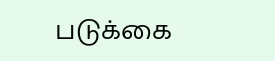படுக்கை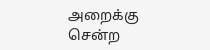அறைக்கு சென்ற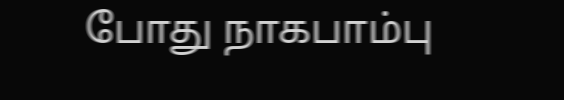போது நாகபாம்பு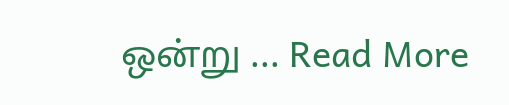ஒன்று ... Read More